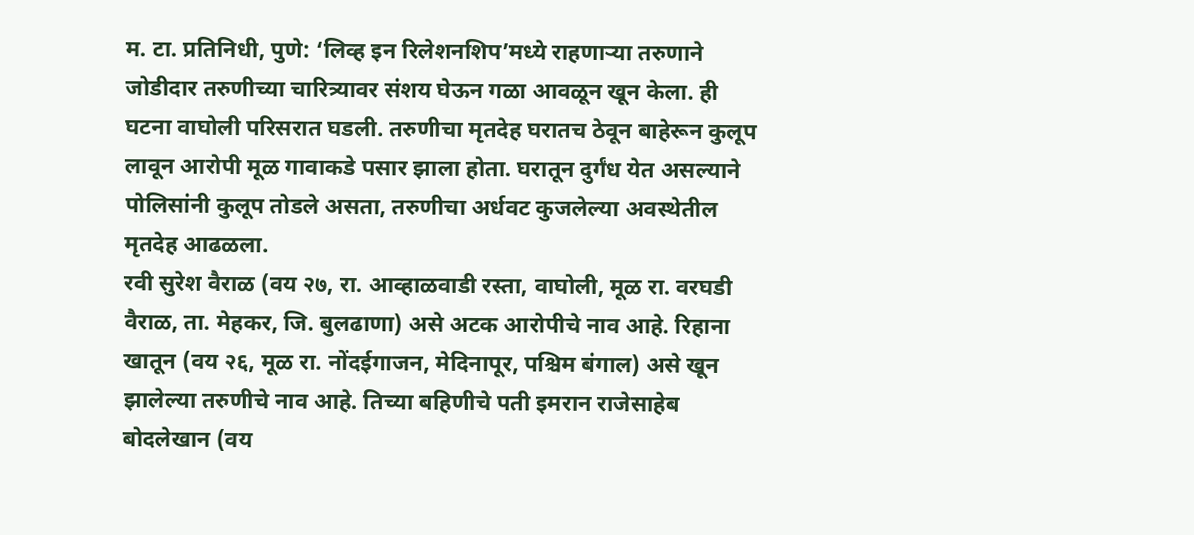म. टा. प्रतिनिधी, पुणे: ‘लिव्ह इन रिलेशनशिप’मध्ये राहणाऱ्या तरुणाने जोडीदार तरुणीच्या चारित्र्यावर संशय घेऊन गळा आवळून खून केला. ही घटना वाघोली परिसरात घडली. तरुणीचा मृतदेह घरातच ठेवून बाहेरून कुलूप लावून आरोपी मूळ गावाकडे पसार झाला होता. घरातून दुर्गंध येत असल्याने पोलिसांनी कुलूप तोडले असता, तरुणीचा अर्धवट कुजलेल्या अवस्थेतील मृतदेह आढळला.
रवी सुरेश वैराळ (वय २७, रा. आव्हाळवाडी रस्ता, वाघोली, मूळ रा. वरघडी वैराळ, ता. मेहकर, जि. बुलढाणा) असे अटक आरोपीचे नाव आहे. रिहाना खातून (वय २६, मूळ रा. नोंदईगाजन, मेदिनापूर, पश्चिम बंगाल) असे खून झालेल्या तरुणीचे नाव आहे. तिच्या बहिणीचे पती इमरान राजेसाहेब बोदलेखान (वय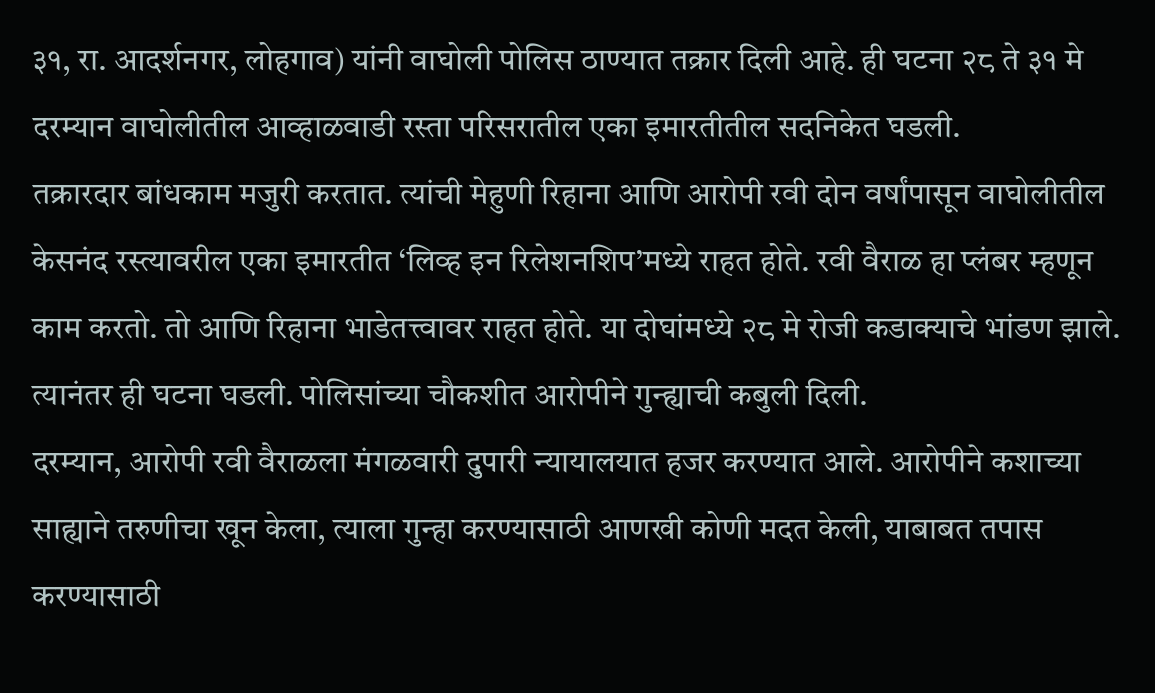३१, रा. आदर्शनगर, लोहगाव) यांनी वाघोली पोलिस ठाण्यात तक्रार दिली आहे. ही घटना २८ ते ३१ मे दरम्यान वाघोलीतील आव्हाळवाडी रस्ता परिसरातील एका इमारतीतील सदनिकेत घडली.
तक्रारदार बांधकाम मजुरी करतात. त्यांची मेहुणी रिहाना आणि आरोपी रवी दोन वर्षांपासून वाघोलीतील केसनंद रस्त्यावरील एका इमारतीत ‘लिव्ह इन रिलेशनशिप’मध्ये राहत होते. रवी वैराळ हा प्लंबर म्हणून काम करतो. तो आणि रिहाना भाडेतत्त्वावर राहत होते. या दोघांमध्ये २८ मे रोजी कडाक्याचे भांडण झाले. त्यानंतर ही घटना घडली. पोलिसांच्या चौकशीत आरोपीने गुन्ह्याची कबुली दिली.
दरम्यान, आरोपी रवी वैराळला मंगळवारी दुपारी न्यायालयात हजर करण्यात आले. आरोपीने कशाच्या साह्याने तरुणीचा खून केला, त्याला गुन्हा करण्यासाठी आणखी कोणी मदत केली, याबाबत तपास करण्यासाठी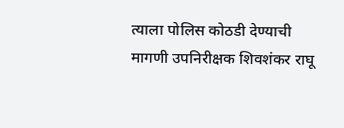त्याला पोलिस कोठडी देण्याची मागणी उपनिरीक्षक शिवशंकर राघू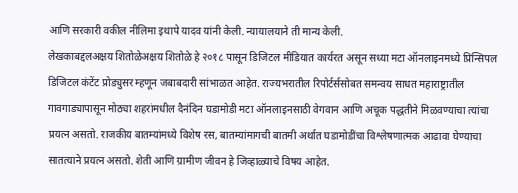आणि सरकारी वकील नीलिमा इथापे यादव यांनी केली. न्यायालयाने ती मान्य केली.
लेखकाबद्दलअक्षय शितोळेअक्षय शितोळे हे २०१८ पासून डिजिटल मीडियात कार्यरत असून सध्या मटा ऑनलाइनमध्ये प्रिन्सिपल डिजिटल कंटेंट प्रोड्युसर म्हणून जबाबदारी सांभाळत आहेत. राज्यभरातील रिपोर्टर्ससोबत समन्वय साधत महाराष्ट्रातील गावगाड्यापासून मोठ्या शहरांमधील दैनंदिन घडामोडी मटा ऑनलाइनसाठी वेगवान आणि अचूक पद्धतीने मिळवण्याचा त्यांचा प्रयत्न असतो. राजकीय बातम्यांमध्ये विशेष रस, बातम्यांमागची बातमी अर्थात घडामोडींचा विश्लेषणात्मक आढावा घेण्याचा सातत्याने प्रयत्न असतो. शेती आणि ग्रामीण जीवन हे जिव्हाळ्याचे विषय आहेत.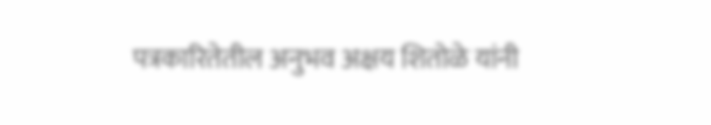पत्रकारितेतील अनुभव अक्षय शितोळे यांनी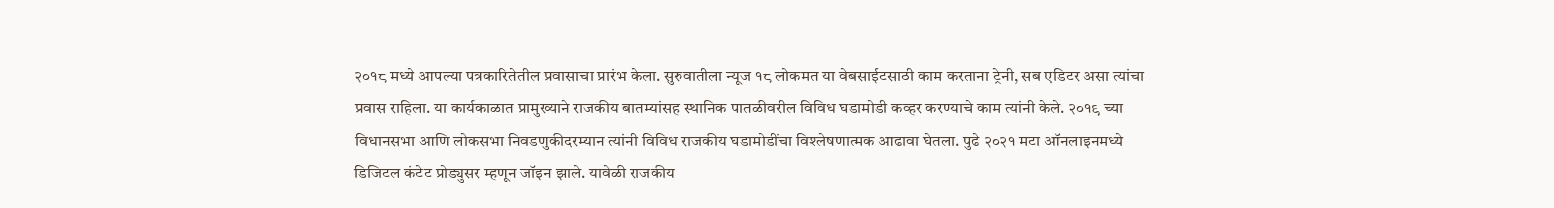२०१८ मध्ये आपल्या पत्रकारितेतील प्रवासाचा प्रारंभ केला. सुरुवातीला न्यूज १८ लोकमत या वेबसाईटसाठी काम करताना ट्रेनी, सब एडिटर असा त्यांचा प्रवास राहिला. या कार्यकाळात प्रामुख्याने राजकीय बातम्यांसह स्थानिक पातळीवरील विविध घडामोडी कव्हर करण्याचे काम त्यांनी केले. २०१९ च्या विधानसभा आणि लोकसभा निवडणुकीदरम्यान त्यांनी विविध राजकीय घडामोडींचा विश्लेषणात्मक आढावा घेतला. पुढे २०२१ मटा ऑनलाइनमध्ये डिजिटल कंटेट प्रोड्युसर म्हणून जॉइन झाले. यावेळी राजकीय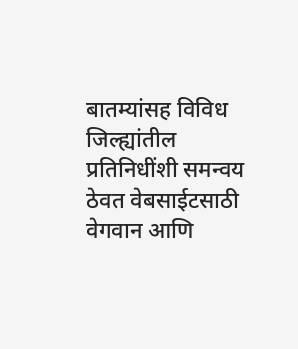बातम्यांसह विविध जिल्ह्यांतील प्रतिनिधींशी समन्वय ठेवत वेबसाईटसाठी वेगवान आणि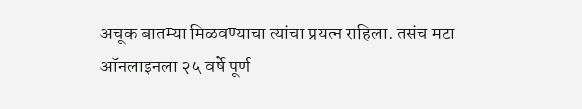अचूक बातम्या मिळवण्याचा त्यांचा प्रयत्न राहिला. तसंच मटा ऑनलाइनला २५ वर्षे पूर्ण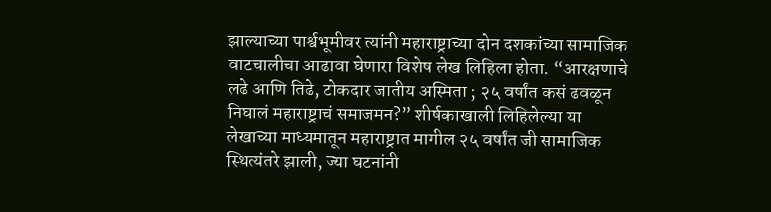झाल्याच्या पार्श्वभूमीवर त्यांनी महाराष्ट्राच्या दोन दशकांच्या सामाजिक वाटचालीचा आढावा घेणारा विशेष लेख लिहिला होता. “आरक्षणाचे लढे आणि तिढे, टोकदार जातीय अस्मिता ; २५ वर्षांत कसं ढवळून निघालं महाराष्ट्राचं समाजमन?” शीर्षकाखाली लिहिलेल्या या लेखाच्या माध्यमातून महाराष्ट्रात मागील २५ वर्षांत जी सामाजिक स्थित्यंतरे झाली, ज्या घटनांनी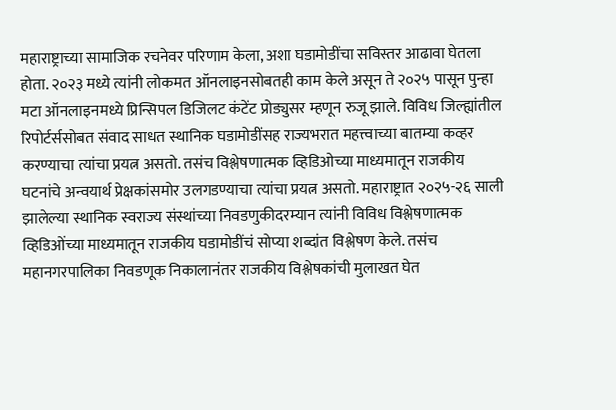महाराष्ट्राच्या सामाजिक रचनेवर परिणाम केला, अशा घडामोडींचा सविस्तर आढावा घेतला होता. २०२३ मध्ये त्यांनी लोकमत ऑनलाइनसोबतही काम केले असून ते २०२५ पासून पुन्हा मटा ऑनलाइनमध्ये प्रिन्सिपल डिजिलट कंटेंट प्रोड्युसर म्हणून रुजू झाले. विविध जिल्ह्यांतील रिपोर्टर्ससोबत संवाद साधत स्थानिक घडामोडींसह राज्यभरात महत्त्वाच्या बातम्या कव्हर करण्याचा त्यांचा प्रयत्न असतो. तसंच विश्लेषणात्मक व्हिडिओच्या माध्यमातून राजकीय घटनांचे अन्वयार्थ प्रेक्षकांसमोर उलगडण्याचा त्यांचा प्रयत्न असतो. महाराष्ट्रात २०२५-२६ साली झालेल्या स्थानिक स्वराज्य संस्थांच्या निवडणुकीदरम्यान त्यांनी विविध विश्लेषणात्मक व्हिडिओंच्या माध्यमातून राजकीय घडामोडींचं सोप्या शब्दांत विश्लेषण केले. तसंच महानगरपालिका निवडणूक निकालानंतर राजकीय विश्लेषकांची मुलाखत घेत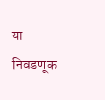या निवडणूक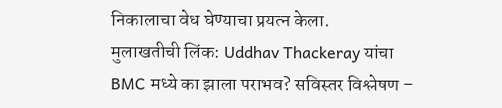निकालाचा वेध घेण्याचा प्रयत्न केला.
मुलाखतीची लिंक: Uddhav Thackeray यांचा BMC मध्ये का झाला पराभव? सविस्तर विश्लेषण –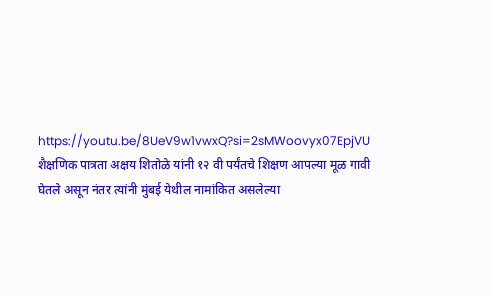https://youtu.be/8UeV9w1vwxQ?si=2sMWoovyx07EpjVU
शैक्षणिक पात्रता अक्षय शितोळे यांनी १२ वी पर्यंतचे शिक्षण आपल्या मूळ गावी घेतले असून नंतर त्यांनी मुंबई येथील नामांकित असलेल्या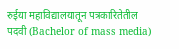रुईया महाविद्यालयातून पत्रकारितेतील पदवी (Bachelor of mass media)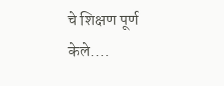चे शिक्षण पूर्ण केले.…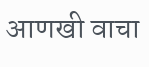आणखी वाचा